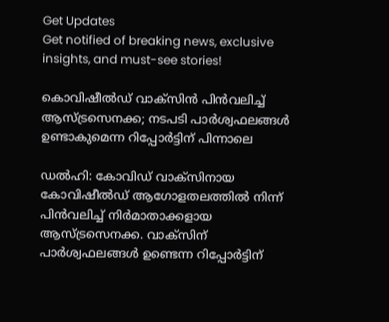Get Updates
Get notified of breaking news, exclusive insights, and must-see stories!

കൊവിഷീൽഡ് വാക്സിൻ പിൻവലിച്ച് ആസ്ട്രസെനക്ക; നടപടി പാർശ്വഫലങ്ങൾ ഉണ്ടാകുമെന്ന റിപ്പോർട്ടിന് പിന്നാലെ

ഡൽഹി: കോവിഡ് വാക്സിനായ കോവിഷീൽഡ് ആഗോളതലത്തിൽ നിന്ന് പിൻവലിച്ച് നിർമാതാക്കളായ ആസ്ട്രസെനക്ക. വാക്സിന് പാർശ്വഫലങ്ങൾ ഉണ്ടെന്ന റിപ്പോർട്ടിന്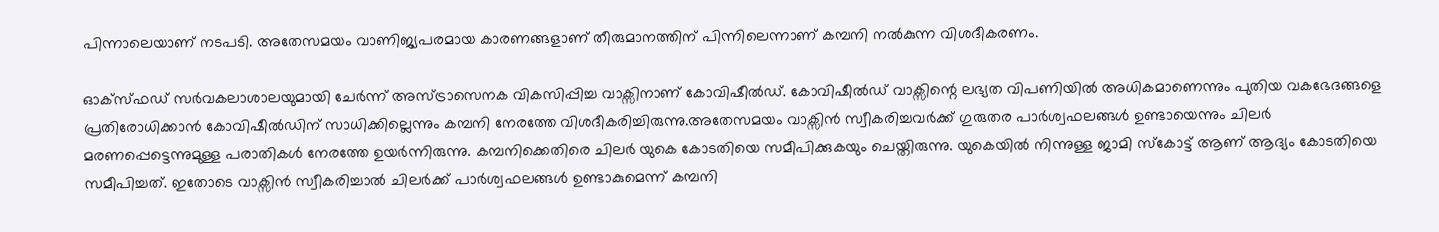പിന്നാലെയാണ് നടപടി. അതേസമയം വാണിജ്യപരമായ കാരണങ്ങളാണ് തീരുമാനത്തിന് പിന്നിലെന്നാണ് കമ്പനി നൽകുന്ന വിശദീകരണം.

ഓക്സ്ഫഡ് സര്‍വകലാശാലയുമായി ചേര്‍ന്ന് അസ്ട്രാസെനക വികസിപ്പിച്ച വാക്സിനാണ് കോവിഷീല്‍ഡ്. കോവിഷീൽഡ് വാക്സിന്റെ ലഭ്യത വിപണിയിൽ അധികമാണെന്നും പുതിയ വകഭേദങ്ങളെ പ്രതിരോധിക്കാന്‍ കോവിഷീൽഡിന് സാധിക്കില്ലെന്നും കമ്പനി നേരത്തേ വിശദീകരിച്ചിരുന്നു.അതേസമയം വാക്സിൻ സ്വീകരിച്ചവർക്ക് ഗുരുതര പാർശ്വഫലങ്ങൾ ഉണ്ടായെന്നും ചിലർ മരണപ്പെട്ടെന്നുമുള്ള പരാതികൾ നേരത്തേ ഉയർന്നിരുന്നു. കമ്പനിക്കെതിരെ ചിലർ യുകെ കോടതിയെ സമീപിക്കുകയും ചെയ്തിരുന്നു. യുകെയിൽ നിന്നുള്ള ജാമി സ്കോട്ട് ആണ് ആദ്യം കോടതിയെ സമീപിച്ചത്. ഇതോടെ വാക്സിൻ സ്വീകരിച്ചാൽ ചിലർക്ക് പാർശ്വഫലങ്ങൾ ഉണ്ടാകുമെന്ന് കമ്പനി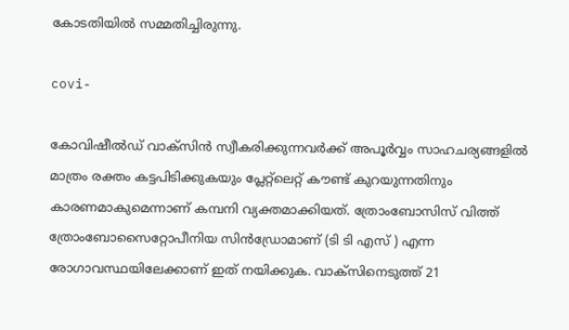കോടതിയിൽ സമ്മതിച്ചിരുന്നു.

covi-

കോവിഷീൽഡ് വാക്സിൻ സ്വീകരിക്കുന്നവർക്ക് അപൂർവ്വം സാഹചര്യങ്ങളിൽ മാത്രം രക്തം കട്ടപിടിക്കുകയും പ്ലേറ്റ്ലെറ്റ് കൗണ്ട് കുറയുന്നതിനും കാരണമാകുമെന്നാണ് കമ്പനി വ്യക്തമാക്കിയത്. ത്രോംബോസിസ് വിത്ത് ത്രോംബോസൈറ്റോപീനിയ സിൻഡ്രോമാണ് (ടി ടി എസ് ) എന്ന രോഗാവസ്ഥയിലേക്കാണ് ഇത് നയിക്കുക. വാക്സിനെടുത്ത് 21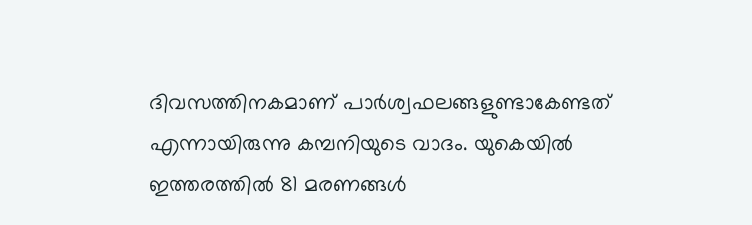ദിവസത്തിനകമാണ് പാർശ്വഫലങ്ങളുണ്ടാകേണ്ടത് എന്നായിരുന്നു കമ്പനിയുടെ വാദം. യുകെയിൽ ഇത്തരത്തിൽ 81 മരണങ്ങൾ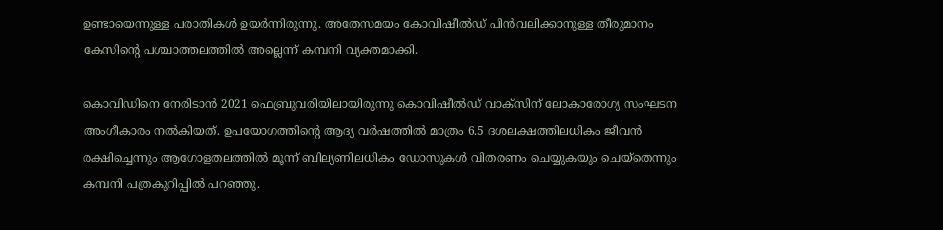ഉണ്ടായെന്നുള്ള പരാതികൾ ഉയർന്നിരുന്നു. അതേസമയം കോവിഷീൽഡ് പിൻവലിക്കാനുള്ള തീരുമാനം കേസിന്റെ പശ്ചാത്തലത്തിൽ അല്ലെന്ന് കമ്പനി വ്യക്തമാക്കി.

കൊവിഡിനെ നേരിടാൻ 2021 ഫെബ്രുവരിയിലായിരുന്നു കൊവിഷീൽഡ് വാക്സിന് ലോകാരോഗ്യ സംഘടന അംഗീകാരം നൽകിയത്. ഉപയോഗത്തിൻ്റെ ആദ്യ വർഷത്തിൽ മാത്രം 6.5 ദശലക്ഷത്തിലധികം ജീവൻ രക്ഷിച്ചെന്നും ആഗോളതലത്തിൽ മൂന്ന് ബില്യണിലധികം ഡോസുകൾ വിതരണം ചെയ്യുകയും ചെയ്തെന്നും കമ്പനി പത്രകുറിപ്പിൽ പറഞ്ഞു.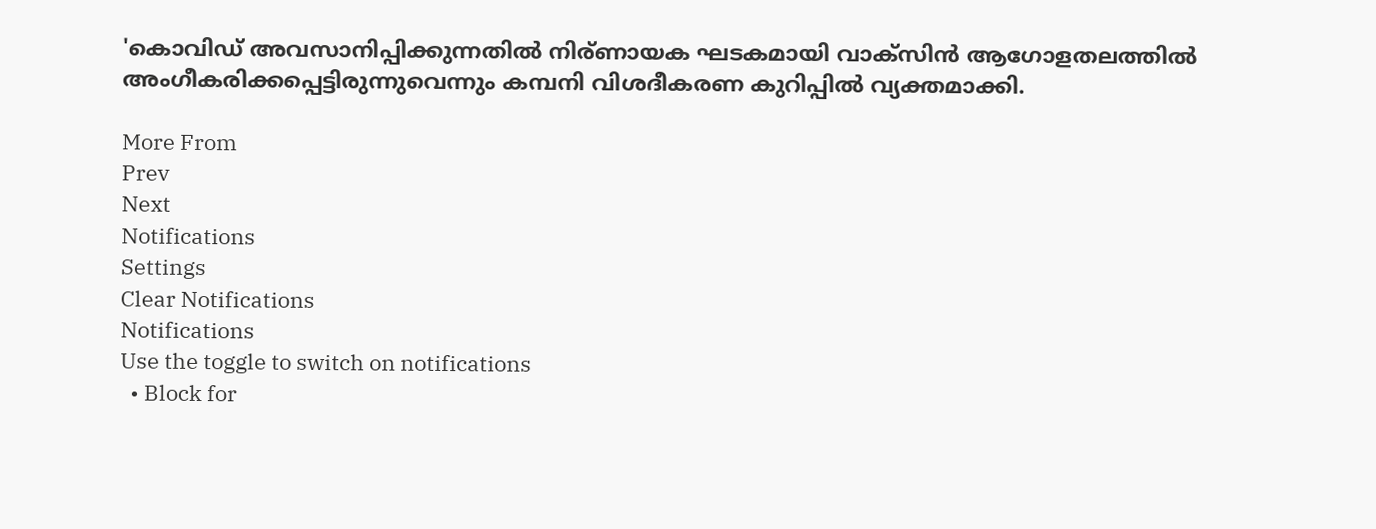'കൊവിഡ് അവസാനിപ്പിക്കുന്നതിൽ നിര‍്ണായക ഘടകമായി വാക്സിൻ ആഗോളതലത്തിൽ അംഗീകരിക്കപ്പെട്ടിരുന്നുവെന്നും കമ്പനി വിശദീകരണ കുറിപ്പിൽ വ്യക്തമാക്കി.

More From
Prev
Next
Notifications
Settings
Clear Notifications
Notifications
Use the toggle to switch on notifications
  • Block for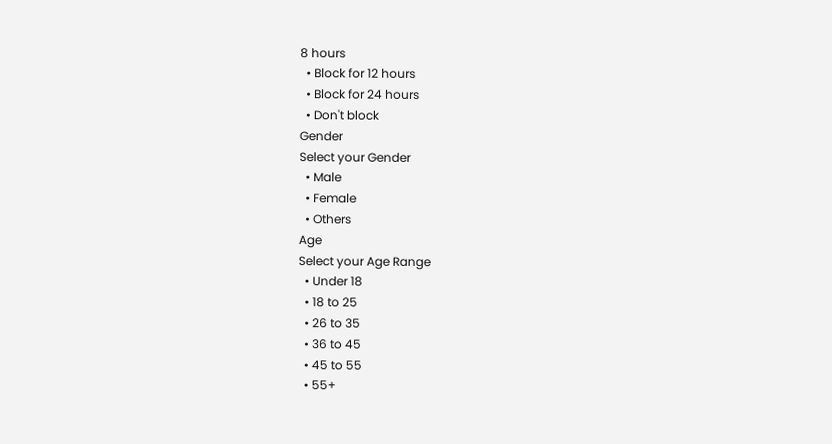8 hours
  • Block for 12 hours
  • Block for 24 hours
  • Don't block
Gender
Select your Gender
  • Male
  • Female
  • Others
Age
Select your Age Range
  • Under 18
  • 18 to 25
  • 26 to 35
  • 36 to 45
  • 45 to 55
  • 55+